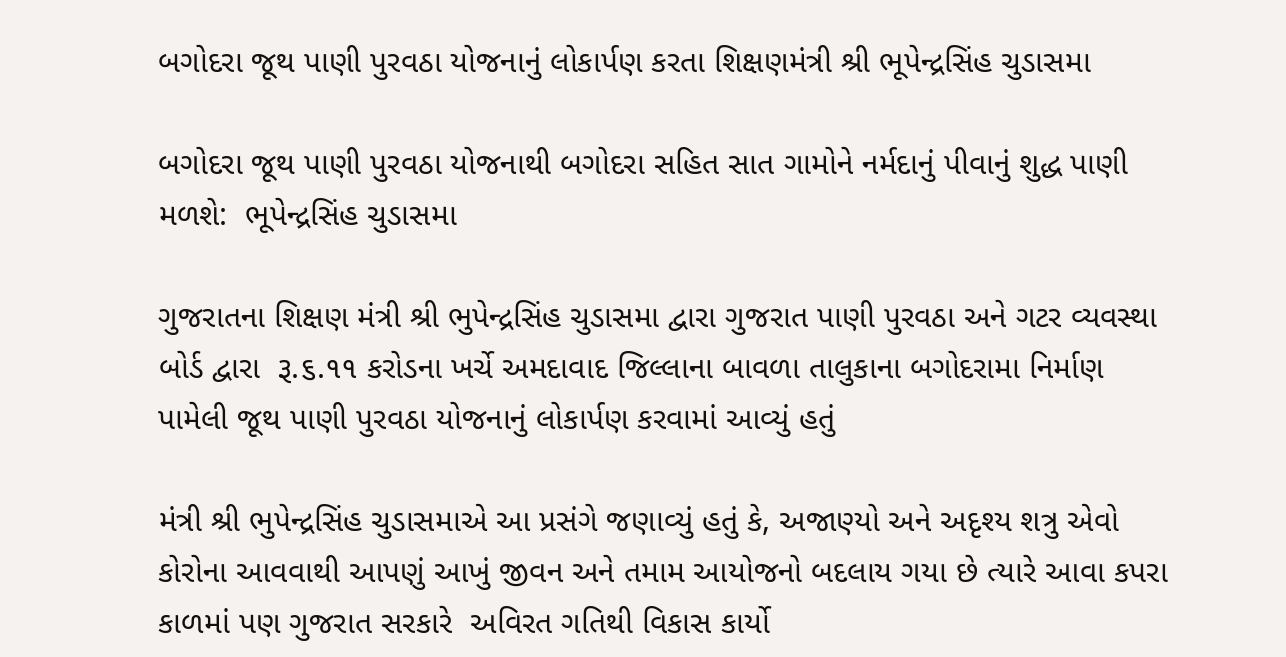બગોદરા જૂથ પાણી પુરવઠા યોજનાનું લોકાર્પણ કરતા શિક્ષણમંત્રી શ્રી ભૂપેન્દ્રસિંહ ચુડાસમા

બગોદરા જૂથ પાણી પુરવઠા યોજનાથી બગોદરા સહિત સાત ગામોને નર્મદાનું પીવાનું શુદ્ધ પાણી મળશે:  ભૂપેન્દ્રસિંહ ચુડાસમા

ગુજરાતના શિક્ષણ મંત્રી શ્રી ભુપેન્દ્રસિંહ ચુડાસમા દ્વારા ગુજરાત પાણી પુરવઠા અને ગટર વ્યવસ્થા બોર્ડ દ્વારા  રૂ.૬.૧૧ કરોડના ખર્ચે અમદાવાદ જિલ્લાના બાવળા તાલુકાના બગોદરામા નિર્માણ પામેલી જૂથ પાણી પુરવઠા યોજનાનું લોકાર્પણ કરવામાં આવ્યું હતું

મંત્રી શ્રી ભુપેન્દ્રસિંહ ચુડાસમાએ આ પ્રસંગે જણાવ્યું હતું કે, અજાણ્યો અને અદૃશ્ય શત્રુ એવો કોરોના આવવાથી આપણું આખું જીવન અને તમામ આયોજનો બદલાય ગયા છે ત્યારે આવા કપરા કાળમાં પણ ગુજરાત સરકારે  અવિરત ગતિથી વિકાસ કાર્યો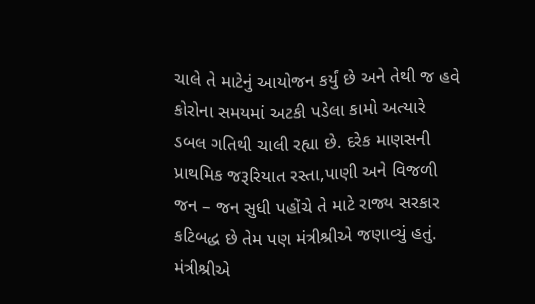ચાલે તે માટેનું આયોજન કર્યું છે અને તેથી જ હવે કોરોના સમયમાં અટકી પડેલા કામો અત્યારે ડબલ ગતિથી ચાલી રહ્યા છે. દરેક માણસની પ્રાથમિક જરૂરિયાત રસ્તા,પાણી અને વિજળી  જન – જન સુધી પહોંચે તે માટે રાજ્ય સરકાર કટિબદ્ધ છે તેમ પણ મંત્રીશ્રીએ જણાવ્યું હતું. મંત્રીશ્રીએ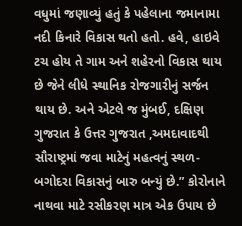વધુમાં જણાવ્યું હતું કે પહેલાના જમાનામા નદી કિનારે વિકાસ થતો હતો. હવે, હાઇવે ટચ હોય તે ગામ અને શહેરનો વિકાસ થાય છે જેને લીધે સ્થાનિક રોજગારીનું સર્જન થાય છે. અને એટલે જ મુંબઈ, દક્ષિણ ગુજરાત કે ઉત્તર ગુજરાત ,અમદાવાદથી સૌરાષ્ટ્રમાં જવા માટેનું મહત્વનું સ્થળ- બગોદરા વિકાસનું બારુ બન્યું છે.” કોરોનાને નાથવા માટે રસીકરણ માત્ર એક ઉપાય છે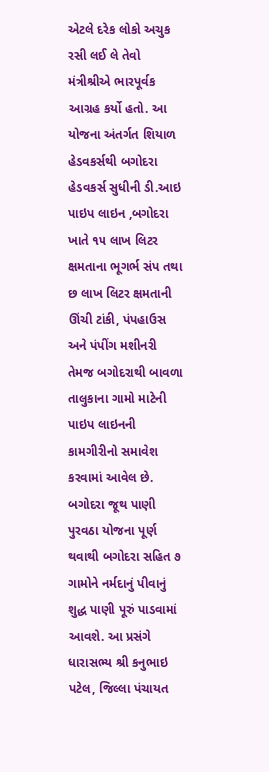એટલે દરેક લોકો અચુક રસી લઈ લે તેવો મંત્રીશ્રીએ ભારપૂર્વક આગ્રહ કર્યો હતો. આ યોજના અંતર્ગત શિયાળ હેડવકર્સથી બગોદરા હેડવકર્સ સુધીની ડી.આઇ પાઇપ લાઇન ,બગોદરા ખાતે ૧૫ લાખ લિટર ક્ષમતાના ભૂગર્ભ સંપ તથા છ લાખ લિટર ક્ષમતાની ઊંચી ટાંકી, પંપહાઉસ અને પંપીંગ મશીનરી તેમજ બગોદરાથી બાવળા તાલુકાના ગામો માટેની પાઇપ લાઇનની કામગીરીનો સમાવેશ કરવામાં આવેલ છે. બગોદરા જૂથ પાણી પુરવઠા યોજના પૂર્ણ થવાથી બગોદરા સહિત ૭ ગામોને નર્મદાનું પીવાનું શુદ્ધ પાણી પૂરું પાડવામાં આવશે. આ પ્રસંગે ધારાસભ્ય શ્રી કનુભાઇ પટેલ, જિલ્લા પંચાયત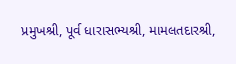પ્રમુખશ્રી, પૂર્વ ધારાસભ્યશ્રી, મામલતદારશ્રી,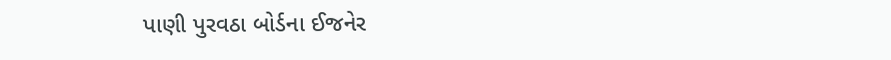પાણી પુરવઠા બોર્ડના ઈજનેર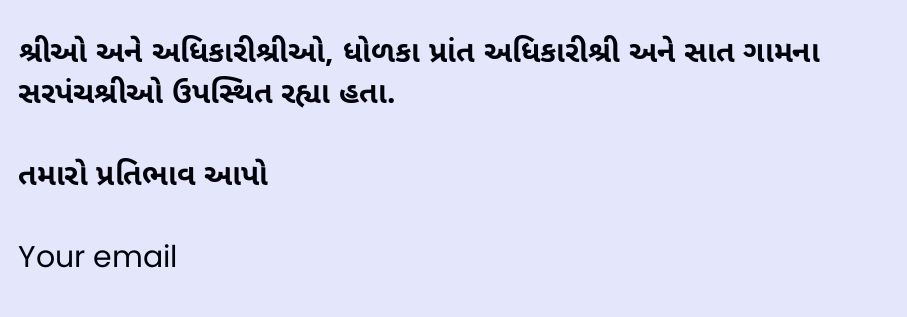શ્રીઓ અને અધિકારીશ્રીઓ, ધોળકા પ્રાંત અધિકારીશ્રી અને સાત ગામના સરપંચશ્રીઓ ઉપસ્થિત રહ્યા હતા.

તમારો પ્રતિભાવ આપો

Your email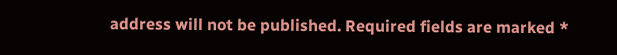address will not be published. Required fields are marked *